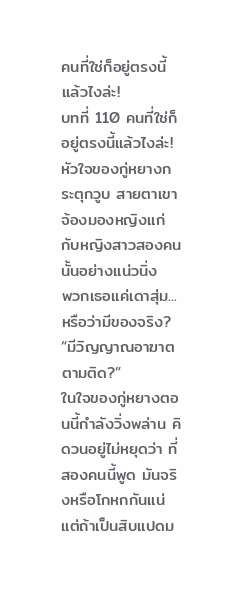คนที่ใช่ก็อยู่ตรงนี้แล้วไงล่ะ!
บทที่ 110 คนที่ใช่ก็อยู่ตรงนี้แล้วไงล่ะ!
หัวใจของกู่หยางกระตุกวูบ สายตาเขาจ้องมองหญิงแก่กับหญิงสาวสองคนนั้นอย่างแน่วนิ่ง
พวกเธอแค่เดาสุ่ม...หรือว่ามีของจริง?
“มีวิญญาณอาฆาตตามติด?”
ในใจของกู่หยางตอนนี้กำลังวิ่งพล่าน คิดวนอยู่ไม่หยุดว่า ที่สองคนนี้พูด มันจริงหรือโกหกกันแน่
แต่ถ้าเป็นสิบแปดม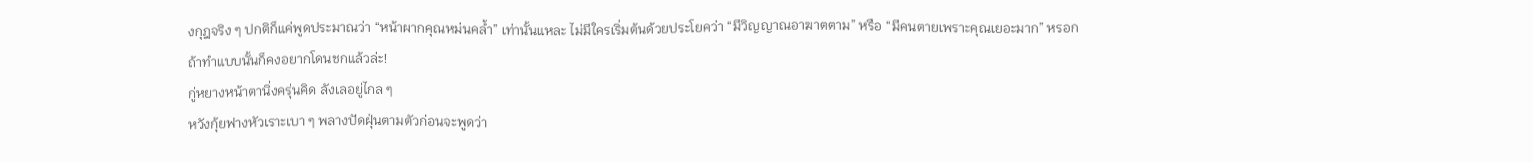งกุฎจริง ๆ ปกติก็แค่พูดประมาณว่า “หน้าผากคุณหม่นคล้ำ” เท่านั้นแหละ ไม่มีใครเริ่มต้นด้วยประโยคว่า “มีวิญญาณอาฆาตตาม” หรือ “มีคนตายเพราะคุณเยอะมาก” หรอก
ถ้าทำแบบนั้นก็คงอยากโดนชกแล้วล่ะ!
กู่หยางหน้าตานิ่งครุ่นคิด ลังเลอยู่ไกล ๆ
หวังกุ้ยฟางหัวเราะเบา ๆ พลางปัดฝุ่นตามตัวก่อนจะพูดว่า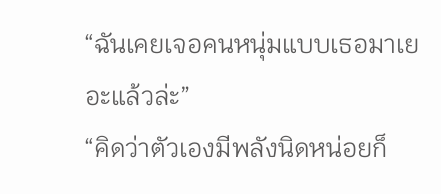“ฉันเคยเจอคนหนุ่มแบบเธอมาเยอะแล้วล่ะ”
“คิดว่าตัวเองมีพลังนิดหน่อยก็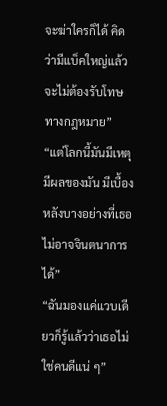จะฆ่าใครก็ได้ คิดว่ามีแบ็คใหญ่แล้วจะไม่ต้องรับโทษทางกฎหมาย”
“แต่โลกนี้มันมีเหตุมีผลของมัน มีเบื้องหลังบางอย่างที่เธอไม่อาจจินตนาการได้”
“ฉันมองแค่แวบเดียวก็รู้แล้วว่าเธอไม่ใช่คนดีแน่ ๆ”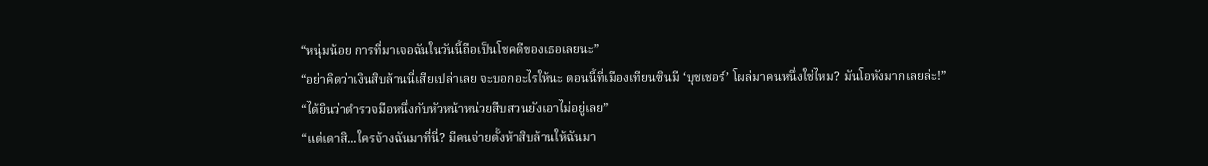“หนุ่มน้อย การที่มาเจอฉันในวันนี้ถือเป็นโชคดีของเธอเลยนะ”
“อย่าคิดว่าเงินสิบล้านนี่เสียเปล่าเลย จะบอกอะไรให้นะ ตอนนี้ที่เมืองเทียนซินมี ‘บุชเชอร์’ โผล่มาคนหนึ่งใช่ไหม? มันโอหังมากเลยล่ะ!”
“ได้ยินว่าตำรวจมือหนึ่งกับหัวหน้าหน่วยสืบสวนยังเอาไม่อยู่เลย”
“แต่เดาสิ...ใครจ้างฉันมาที่นี่? มีคนจ่ายตั้งห้าสิบล้านให้ฉันมา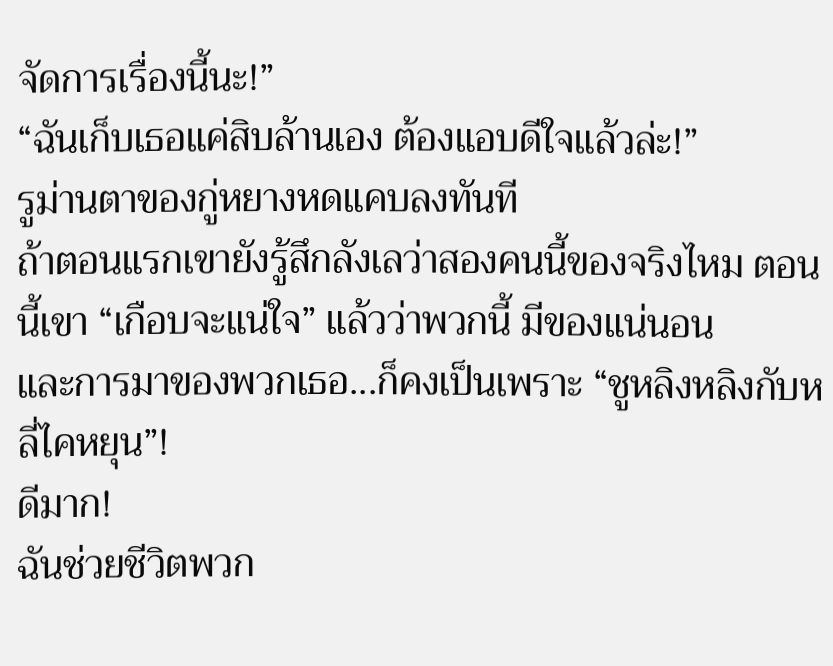จัดการเรื่องนี้นะ!”
“ฉันเก็บเธอแค่สิบล้านเอง ต้องแอบดีใจแล้วล่ะ!”
รูม่านตาของกู่หยางหดแคบลงทันที
ถ้าตอนแรกเขายังรู้สึกลังเลว่าสองคนนี้ของจริงไหม ตอนนี้เขา “เกือบจะแน่ใจ” แล้วว่าพวกนี้ มีของแน่นอน
และการมาของพวกเธอ...ก็คงเป็นเพราะ “ชูหลิงหลิงกับหลี่ไคหยุน”!
ดีมาก!
ฉันช่วยชีวิตพวก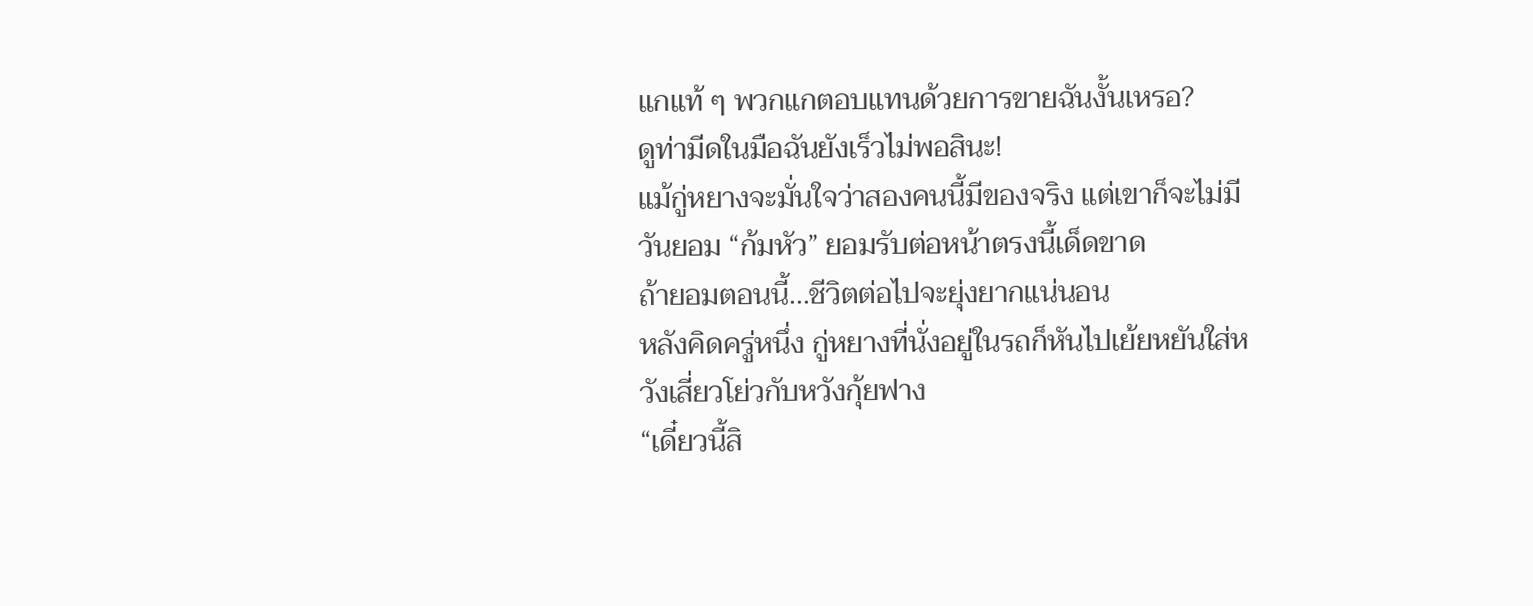แกแท้ ๆ พวกแกตอบแทนด้วยการขายฉันงั้นเหรอ?
ดูท่ามีดในมือฉันยังเร็วไม่พอสินะ!
แม้กู่หยางจะมั่นใจว่าสองคนนี้มีของจริง แต่เขาก็จะไม่มีวันยอม “ก้มหัว” ยอมรับต่อหน้าตรงนี้เด็ดขาด
ถ้ายอมตอนนี้...ชีวิตต่อไปจะยุ่งยากแน่นอน
หลังคิดครู่หนึ่ง กู่หยางที่นั่งอยู่ในรถก็หันไปเย้ยหยันใส่หวังเสี่ยวโย่วกับหวังกุ้ยฟาง
“เดี๋ยวนี้สิ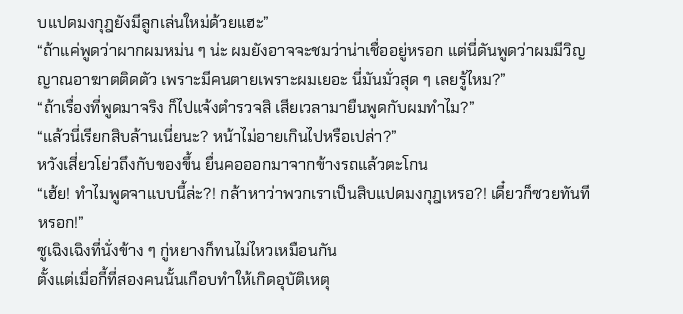บแปดมงกุฎยังมีลูกเล่นใหม่ด้วยแฮะ”
“ถ้าแค่พูดว่าผากผมหม่น ๆ น่ะ ผมยังอาจจะชมว่าน่าเชื่ออยู่หรอก แต่นี่ดันพูดว่าผมมีวิญญาณอาฆาตติดตัว เพราะมีคนตายเพราะผมเยอะ นี่มันมั่วสุด ๆ เลยรู้ไหม?”
“ถ้าเรื่องที่พูดมาจริง ก็ไปแจ้งตำรวจสิ เสียเวลามายืนพูดกับผมทำไม?”
“แล้วนี่เรียกสิบล้านเนี่ยนะ? หน้าไม่อายเกินไปหรือเปล่า?”
หวังเสี่ยวโย่วถึงกับของขึ้น ยื่นคอออกมาจากข้างรถแล้วตะโกน
“เฮ้ย! ทำไมพูดจาแบบนี้ล่ะ?! กล้าหาว่าพวกเราเป็นสิบแปดมงกุฎเหรอ?! เดี๋ยวก็ซวยทันทีหรอก!”
ซูเฉิงเฉิงที่นั่งข้าง ๆ กู่หยางก็ทนไม่ไหวเหมือนกัน
ตั้งแต่เมื่อกี้ที่สองคนนั้นเกือบทำให้เกิดอุบัติเหตุ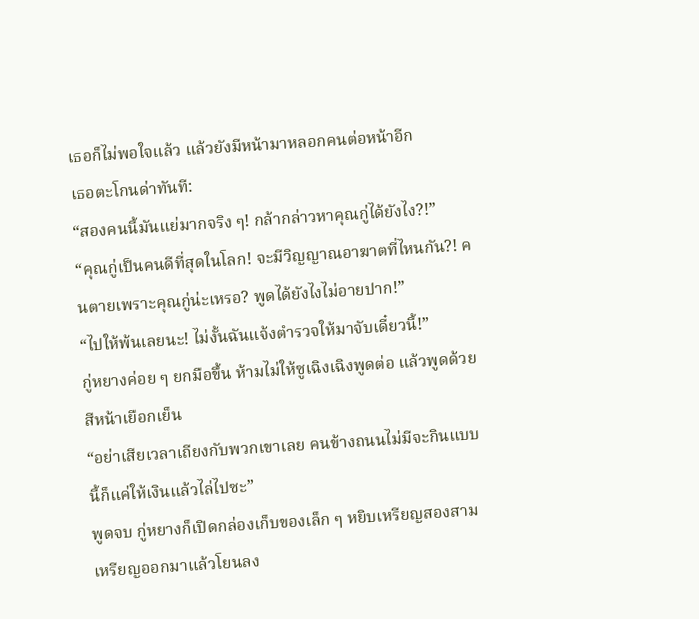เธอก็ไม่พอใจแล้ว แล้วยังมีหน้ามาหลอกคนต่อหน้าอีก
เธอตะโกนด่าทันที:
“สองคนนี้มันแย่มากจริง ๆ! กล้ากล่าวหาคุณกู่ได้ยังไง?!”
“คุณกู่เป็นคนดีที่สุดในโลก! จะมีวิญญาณอาฆาตที่ไหนกัน?! คนตายเพราะคุณกู่น่ะเหรอ? พูดได้ยังไงไม่อายปาก!”
“ไปให้พ้นเลยนะ! ไม่งั้นฉันแจ้งตำรวจให้มาจับเดี๋ยวนี้!”
กู่หยางค่อย ๆ ยกมือขึ้น ห้ามไม่ให้ซูเฉิงเฉิงพูดต่อ แล้วพูดด้วยสีหน้าเยือกเย็น
“อย่าเสียเวลาเถียงกับพวกเขาเลย คนข้างถนนไม่มีจะกินแบบนี้ก็แค่ให้เงินแล้วไล่ไปซะ”
พูดจบ กู่หยางก็เปิดกล่องเก็บของเล็ก ๆ หยิบเหรียญสองสามเหรียญออกมาแล้วโยนลง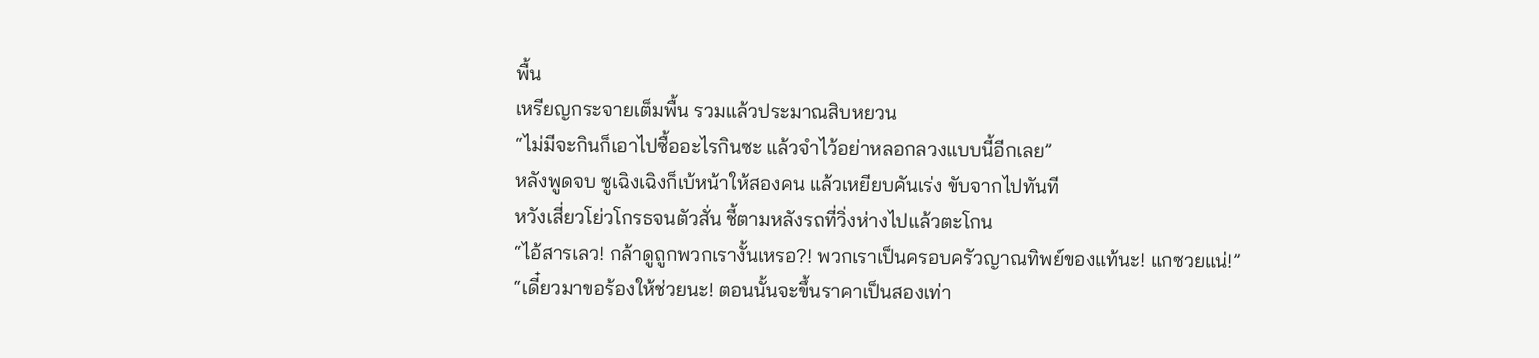พื้น
เหรียญกระจายเต็มพื้น รวมแล้วประมาณสิบหยวน
“ไม่มีจะกินก็เอาไปซื้ออะไรกินซะ แล้วจำไว้อย่าหลอกลวงแบบนี้อีกเลย”
หลังพูดจบ ซูเฉิงเฉิงก็เบ้หน้าให้สองคน แล้วเหยียบคันเร่ง ขับจากไปทันที
หวังเสี่ยวโย่วโกรธจนตัวสั่น ชี้ตามหลังรถที่วิ่งห่างไปแล้วตะโกน
“ไอ้สารเลว! กล้าดูถูกพวกเรางั้นเหรอ?! พวกเราเป็นครอบครัวญาณทิพย์ของแท้นะ! แกซวยแน่!”
“เดี๋ยวมาขอร้องให้ช่วยนะ! ตอนนั้นจะขึ้นราคาเป็นสองเท่า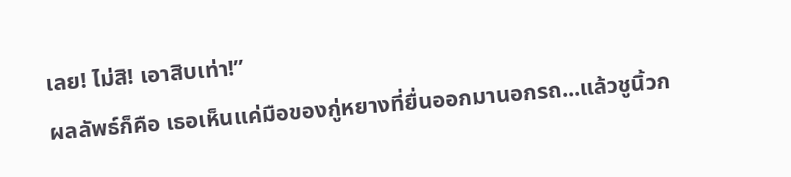เลย! ไม่สิ! เอาสิบเท่า!”
ผลลัพธ์ก็คือ เธอเห็นแค่มือของกู่หยางที่ยื่นออกมานอกรถ...แล้วชูนิ้วก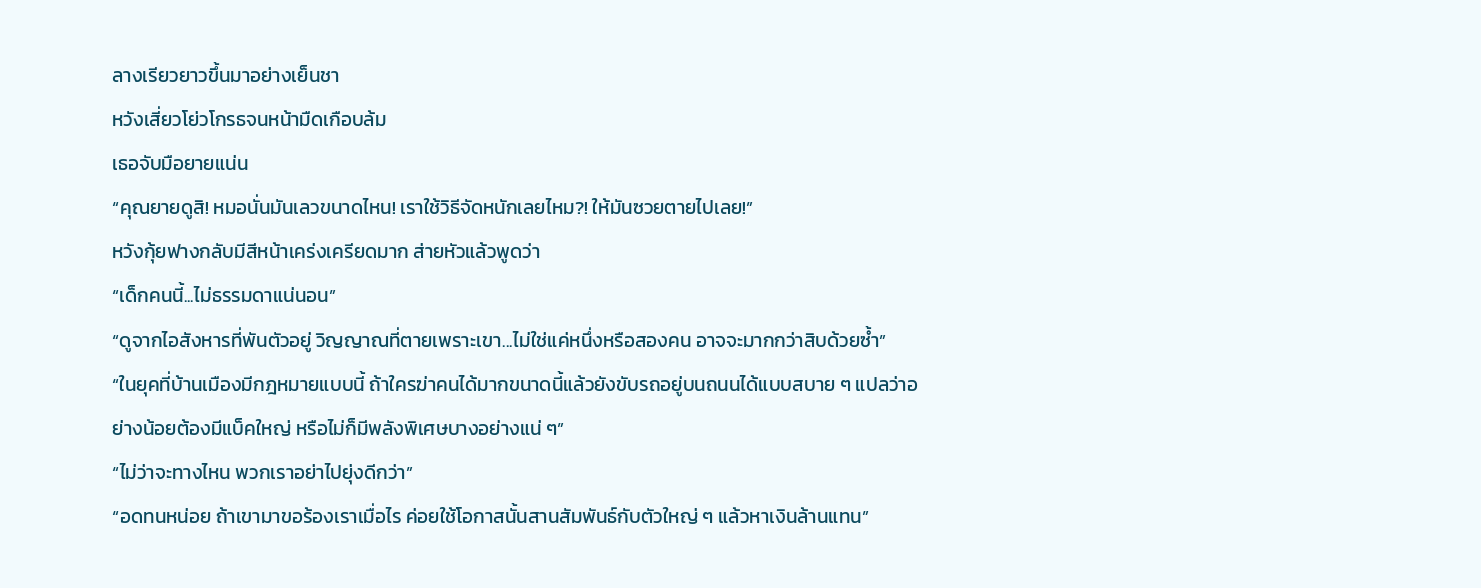ลางเรียวยาวขึ้นมาอย่างเย็นชา
หวังเสี่ยวโย่วโกรธจนหน้ามืดเกือบล้ม
เธอจับมือยายแน่น
“คุณยายดูสิ! หมอนั่นมันเลวขนาดไหน! เราใช้วิธีจัดหนักเลยไหม?! ให้มันซวยตายไปเลย!”
หวังกุ้ยฟางกลับมีสีหน้าเคร่งเครียดมาก ส่ายหัวแล้วพูดว่า
“เด็กคนนี้...ไม่ธรรมดาแน่นอน”
“ดูจากไอสังหารที่พันตัวอยู่ วิญญาณที่ตายเพราะเขา...ไม่ใช่แค่หนึ่งหรือสองคน อาจจะมากกว่าสิบด้วยซ้ำ”
“ในยุคที่บ้านเมืองมีกฎหมายแบบนี้ ถ้าใครฆ่าคนได้มากขนาดนี้แล้วยังขับรถอยู่บนถนนได้แบบสบาย ๆ แปลว่าอย่างน้อยต้องมีแบ็คใหญ่ หรือไม่ก็มีพลังพิเศษบางอย่างแน่ ๆ”
“ไม่ว่าจะทางไหน พวกเราอย่าไปยุ่งดีกว่า”
“อดทนหน่อย ถ้าเขามาขอร้องเราเมื่อไร ค่อยใช้โอกาสนั้นสานสัมพันธ์กับตัวใหญ่ ๆ แล้วหาเงินล้านแทน”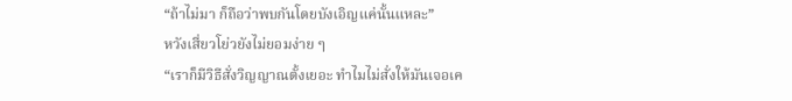“ถ้าไม่มา ก็ถือว่าพบกันโดยบังเอิญแค่นั้นแหละ”
หวังเสี่ยวโย่วยังไม่ยอมง่าย ๆ
“เราก็มีวิธีสั่งวิญญาณตั้งเยอะ ทำไมไม่สั่งให้มันเจอเค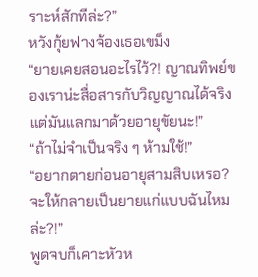ราะห์สักทีล่ะ?”
หวังกุ้ยฟางจ้องเธอเขม็ง
“ยายเคยสอนอะไรไว้?! ญาณทิพย์ของเราน่ะสื่อสารกับวิญญาณได้จริง แต่มันแลกมาด้วยอายุขัยนะ!”
“ถ้าไม่จำเป็นจริง ๆ ห้ามใช้!”
“อยากตายก่อนอายุสามสิบเหรอ? จะให้กลายเป็นยายแก่แบบฉันไหมล่ะ?!”
พูดจบก็เคาะหัวห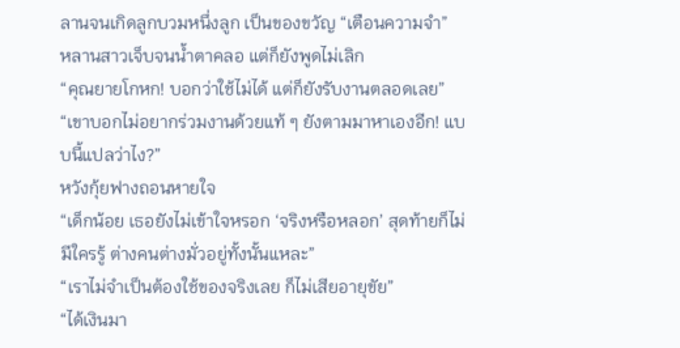ลานจนเกิดลูกบวมหนึ่งลูก เป็นของขวัญ “เตือนความจำ”
หลานสาวเจ็บจนน้ำตาคลอ แต่ก็ยังพูดไม่เลิก
“คุณยายโกหก! บอกว่าใช้ไม่ได้ แต่ก็ยังรับงานตลอดเลย”
“เขาบอกไม่อยากร่วมงานด้วยแท้ ๆ ยังตามมาหาเองอีก! แบบนี้แปลว่าไง?”
หวังกุ้ยฟางถอนหายใจ
“เด็กน้อย เธอยังไม่เข้าใจหรอก ‘จริงหรือหลอก’ สุดท้ายก็ไม่มีใครรู้ ต่างคนต่างมั่วอยู่ทั้งนั้นแหละ”
“เราไม่จำเป็นต้องใช้ของจริงเลย ก็ไม่เสียอายุขัย”
“ได้เงินมา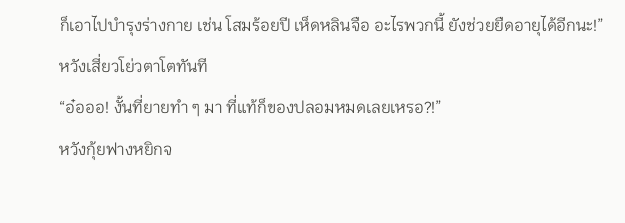ก็เอาไปบำรุงร่างกาย เช่น โสมร้อยปี เห็ดหลินจือ อะไรพวกนี้ ยังช่วยยืดอายุได้อีกนะ!”
หวังเสี่ยวโย่วตาโตทันที
“อ๋อออ! งั้นที่ยายทำ ๆ มา ที่แท้ก็ของปลอมหมดเลยเหรอ?!”
หวังกุ้ยฟางหยิกจ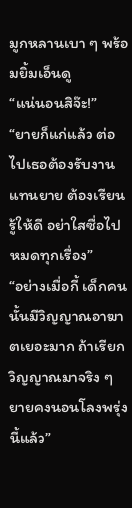มูกหลานเบา ๆ พร้อมยิ้มเอ็นดู
“แน่นอนสิจ๊ะ!”
“ยายก็แก่แล้ว ต่อไปเธอต้องรับงานแทนยาย ต้องเรียนรู้ให้ดี อย่าใสซื่อไปหมดทุกเรื่อง”
“อย่างเมื่อกี้ เด็กคนนั้นมีวิญญาณอาฆาตเยอะมาก ถ้าเรียกวิญญาณมาจริง ๆ ยายคงนอนโลงพรุ่งนี้แล้ว”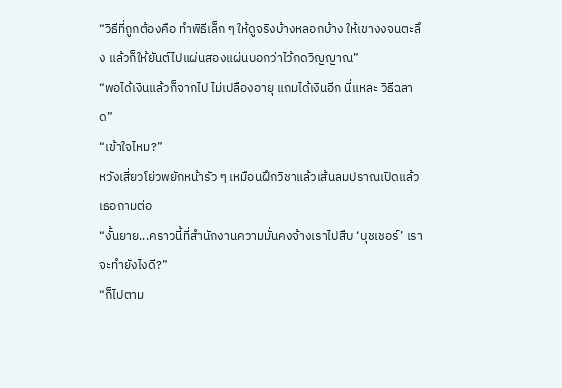“วิธีที่ถูกต้องคือ ทำพิธีเล็ก ๆ ให้ดูจริงบ้างหลอกบ้าง ให้เขางงจนตะลึง แล้วก็ให้ยันต์ไปแผ่นสองแผ่นบอกว่าไว้กดวิญญาณ”
“พอได้เงินแล้วก็จากไป ไม่เปลืองอายุ แถมได้เงินอีก นี่แหละ วิธีฉลาด”
“เข้าใจไหม?”
หวังเสี่ยวโย่วพยักหน้ารัว ๆ เหมือนฝึกวิชาแล้วเส้นลมปราณเปิดแล้ว เธอถามต่อ
“งั้นยาย...คราวนี้ที่สำนักงานความมั่นคงจ้างเราไปสืบ ‘บุชเชอร์’ เราจะทำยังไงดี?”
“ก็ไปตาม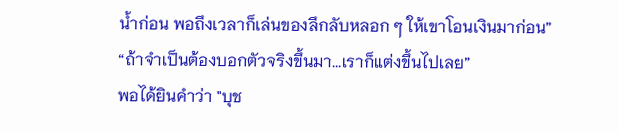น้ำก่อน พอถึงเวลาก็เล่นของลึกลับหลอก ๆ ให้เขาโอนเงินมาก่อน”
“ถ้าจำเป็นต้องบอกตัวจริงขึ้นมา...เราก็แต่งขึ้นไปเลย”
พอได้ยินคำว่า "บุช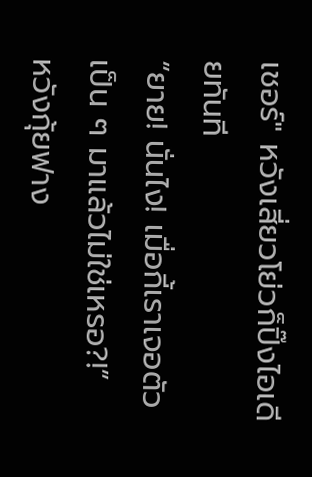เชอร์" หวังเสี่ยวโย่วก็ปิ๊งไอเดียทันที
“ยาย! นั่นไง! เมื่อกี้เราเจอตัวเป็น ๆ มาแล้วไม่ใช่เหรอ?!”
หวังกุ้ยฟาง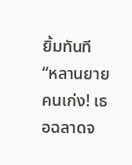ยิ้มทันที
“หลานยายคนเก่ง! เธอฉลาดจ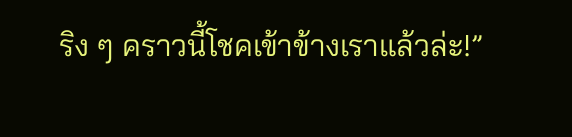ริง ๆ คราวนี้โชคเข้าข้างเราแล้วล่ะ!”